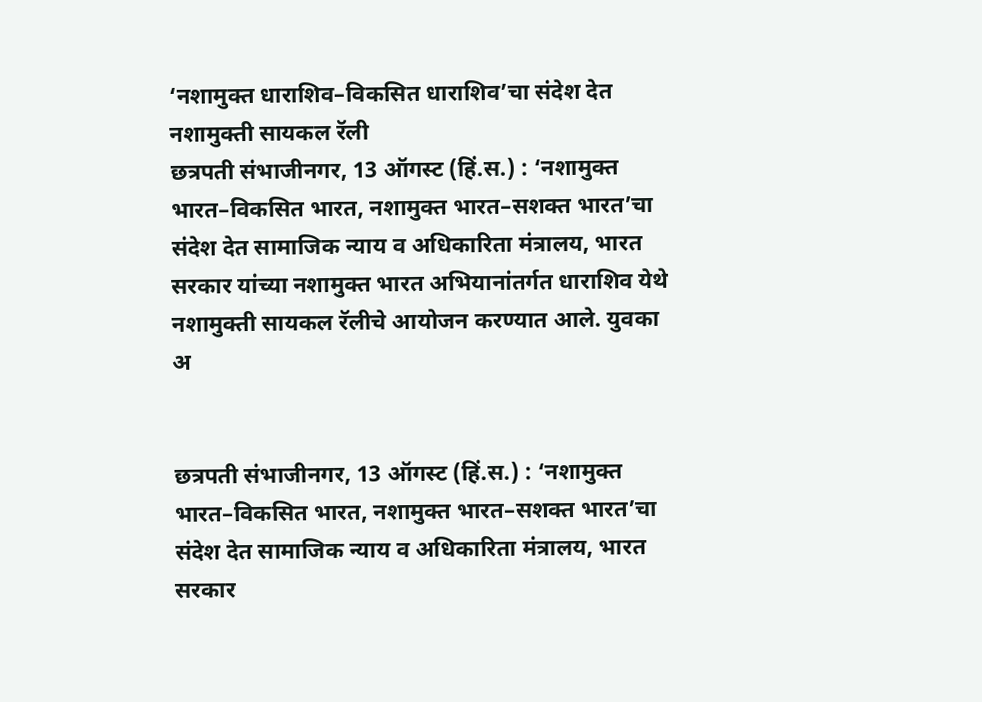‘नशामुक्त धाराशिव–विकसित धाराशिव’चा संदेश देत नशामुक्ती सायकल रॅली
छत्रपती संभाजीनगर, 13 ऑगस्ट (हिं.स.) : ‘नशामुक्त भारत–विकसित भारत, नशामुक्त भारत–सशक्त भारत’चा संदेश देत सामाजिक न्याय व अधिकारिता मंत्रालय, भारत सरकार यांच्या नशामुक्त भारत अभियानांतर्गत धाराशिव येथे नशामुक्ती सायकल रॅलीचे आयोजन करण्यात आले. युवका
अ


छत्रपती संभाजीनगर, 13 ऑगस्ट (हिं.स.) : ‘नशामुक्त भारत–विकसित भारत, नशामुक्त भारत–सशक्त भारत’चा संदेश देत सामाजिक न्याय व अधिकारिता मंत्रालय, भारत सरकार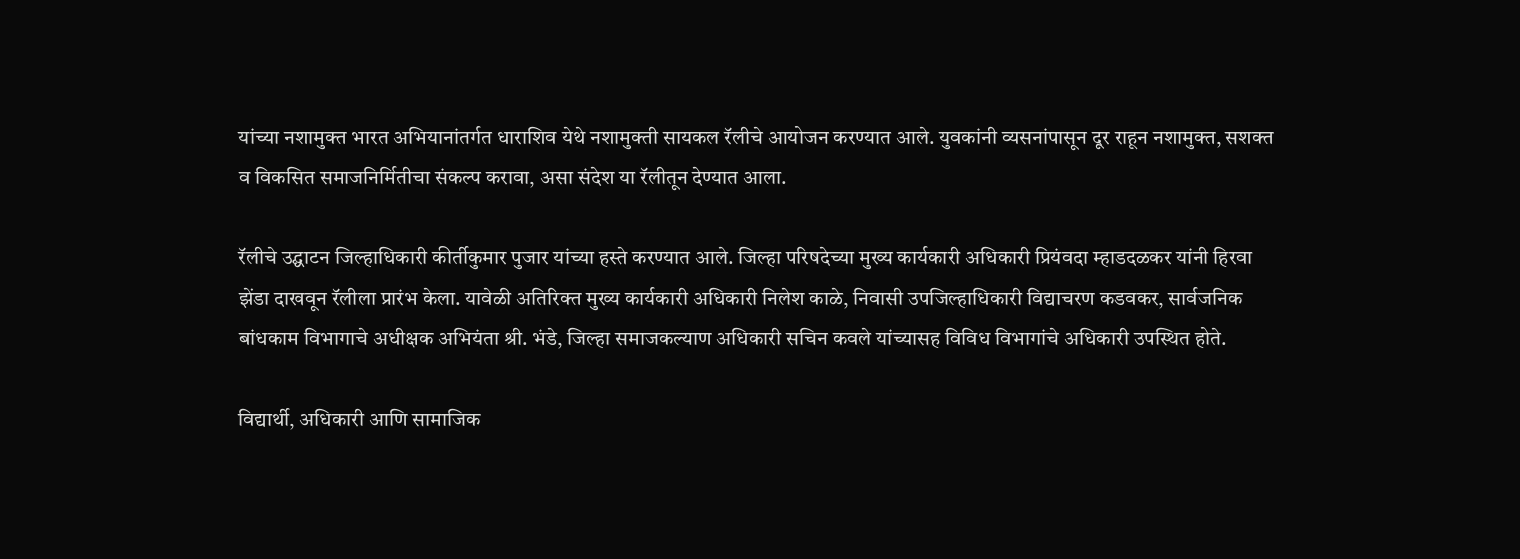यांच्या नशामुक्त भारत अभियानांतर्गत धाराशिव येथे नशामुक्ती सायकल रॅलीचे आयोजन करण्यात आले. युवकांनी व्यसनांपासून दूर राहून नशामुक्त, सशक्त व विकसित समाजनिर्मितीचा संकल्प करावा, असा संदेश या रॅलीतून देण्यात आला.

रॅलीचे उद्घाटन जिल्हाधिकारी कीर्तीकुमार पुजार यांच्या हस्ते करण्यात आले. जिल्हा परिषदेच्या मुख्य कार्यकारी अधिकारी प्रियंवदा म्हाडदळकर यांनी हिरवा झेंडा दाखवून रॅलीला प्रारंभ केला. यावेळी अतिरिक्त मुख्य कार्यकारी अधिकारी निलेश काळे, निवासी उपजिल्हाधिकारी विद्याचरण कडवकर, सार्वजनिक बांधकाम विभागाचे अधीक्षक अभियंता श्री. भंडे, जिल्हा समाजकल्याण अधिकारी सचिन कवले यांच्यासह विविध विभागांचे अधिकारी उपस्थित होते.

विद्यार्थी, अधिकारी आणि सामाजिक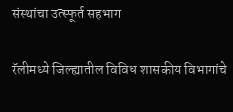संस्थांचा उत्स्फूर्त सहभाग

रॅलीमध्ये जिल्ह्यातील विविध शासकीय विभागांचे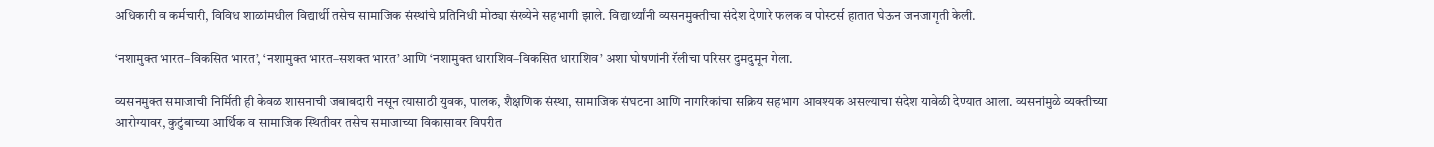अधिकारी व कर्मचारी, विविध शाळांमधील विद्यार्थी तसेच सामाजिक संस्थांचे प्रतिनिधी मोठ्या संख्येने सहभागी झाले. विद्यार्थ्यांनी व्यसनमुक्तीचा संदेश देणारे फलक व पोस्टर्स हातात घेऊन जनजागृती केली.

‘नशामुक्त भारत–विकसित भारत’, ‘नशामुक्त भारत–सशक्त भारत’ आणि ‘नशामुक्त धाराशिव–विकसित धाराशिव’ अशा घोषणांनी रॅलीचा परिसर दुमदुमून गेला.

व्यसनमुक्त समाजाची निर्मिती ही केवळ शासनाची जबाबदारी नसून त्यासाठी युवक, पालक, शैक्षणिक संस्था, सामाजिक संघटना आणि नागरिकांचा सक्रिय सहभाग आवश्यक असल्याचा संदेश यावेळी देण्यात आला. व्यसनांमुळे व्यक्तीच्या आरोग्यावर, कुटुंबाच्या आर्थिक व सामाजिक स्थितीवर तसेच समाजाच्या विकासावर विपरीत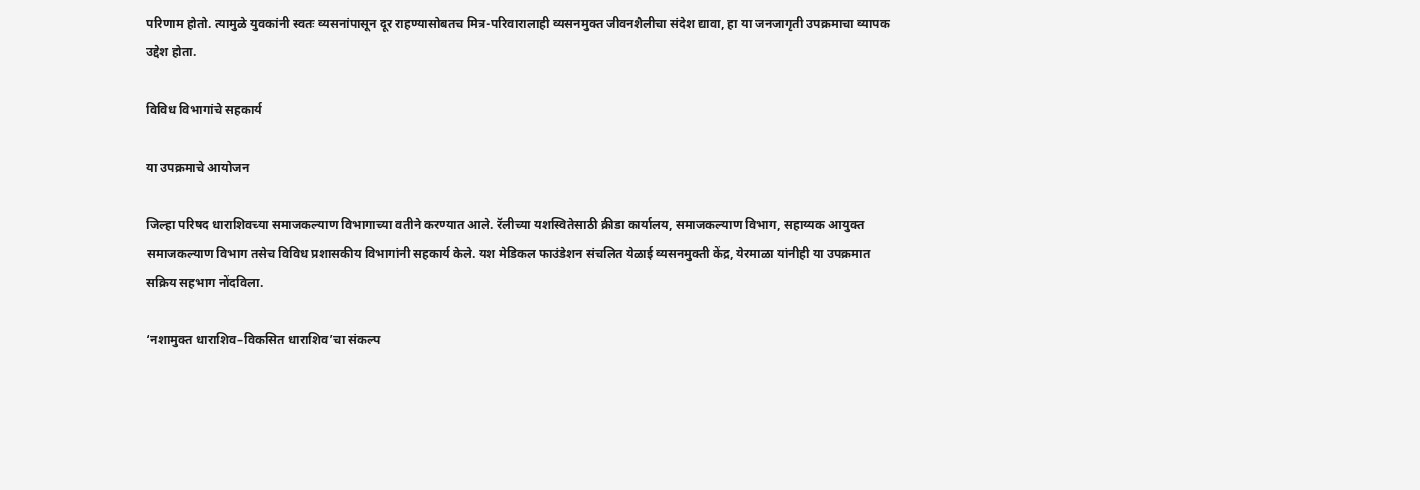परिणाम होतो. त्यामुळे युवकांनी स्वतः व्यसनांपासून दूर राहण्यासोबतच मित्र-परिवारालाही व्यसनमुक्त जीवनशैलीचा संदेश द्यावा, हा या जनजागृती उपक्रमाचा व्यापक उद्देश होता.

विविध विभागांचे सहकार्य

या उपक्रमाचे आयोजन

जिल्हा परिषद धाराशिवच्या समाजकल्याण विभागाच्या वतीने करण्यात आले. रॅलीच्या यशस्वितेसाठी क्रीडा कार्यालय, समाजकल्याण विभाग, सहाय्यक आयुक्त समाजकल्याण विभाग तसेच विविध प्रशासकीय विभागांनी सहकार्य केले. यश मेडिकल फाउंडेशन संचलित येळाई व्यसनमुक्ती केंद्र, येरमाळा यांनीही या उपक्रमात सक्रिय सहभाग नोंदविला.

‘नशामुक्त धाराशिव–विकसित धाराशिव’चा संकल्प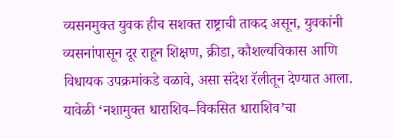व्यसनमुक्त युवक हीच सशक्त राष्ट्राची ताकद असून, युवकांनी व्यसनांपासून दूर राहून शिक्षण, क्रीडा, कौशल्यविकास आणि विधायक उपक्रमांकडे वळावे, असा संदेश रॅलीतून देण्यात आला. यावेळी ‘नशामुक्त धाराशिव–विकसित धाराशिव’चा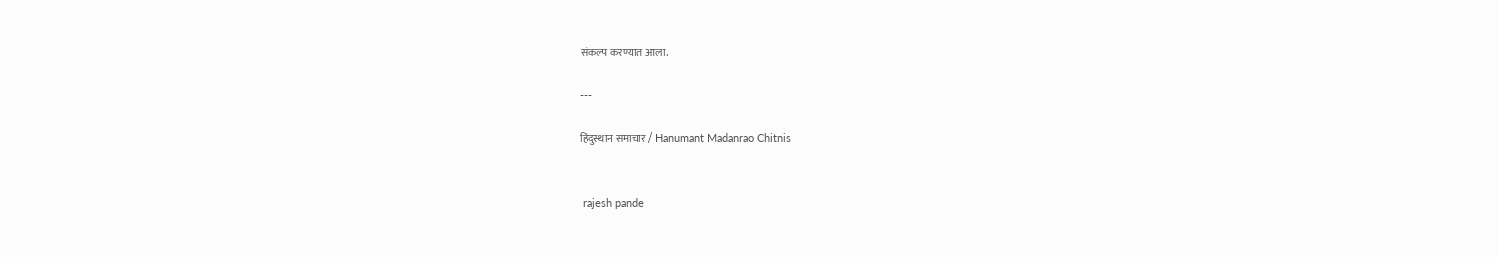संकल्प करण्यात आला.

---

हिंदुस्थान समाचार / Hanumant Madanrao Chitnis


 rajesh pande